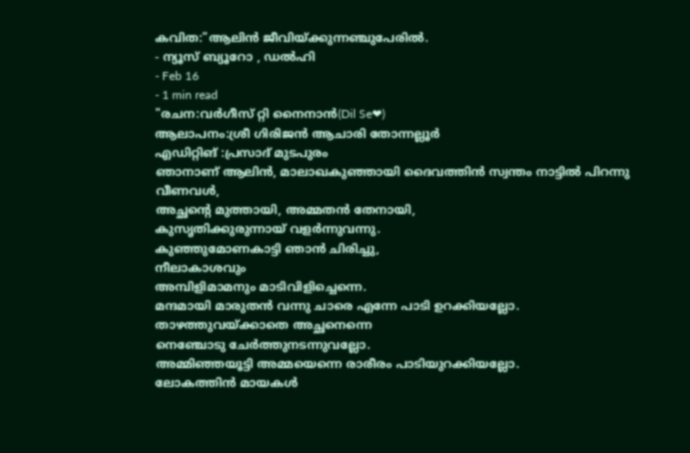കവിത:"ആലിൻ ജീവിയ്ക്കുന്നഞ്ചുപേരിൽ.
- ന്യൂസ് ബ്യൂറോ , ഡൽഹി
- Feb 16
- 1 min read
"രചന:വർഗീസ് റ്റി നൈനാൻ(Dil Se❤)
ആലാപനം:ശ്രീ ഗിരിജൻ ആചാരി തോന്നല്ലൂർ
എഡിറ്റിങ് :പ്രസാദ് മുടപുരം
ഞാനാണ് ആലിൻ, മാലാഖകുഞ്ഞായി ദൈവത്തിൻ സ്വന്തം നാട്ടിൽ പിറന്നു വീണവൾ,
അച്ഛന്റെ മുത്തായി, അമ്മതൻ തേനായി,
കുസൃതിക്കുരുന്നായ് വളർന്നുവന്നു.
കുഞ്ഞുമോണകാട്ടി ഞാൻ ചിരിച്ചു,
നീലാകാശവും
അമ്പിളിമാമനും മാടിവിളിച്ചെന്നെ.
മന്ദമായി മാരുതൻ വന്നു ചാരെ എന്നേ പാടി ഉറക്കിയല്ലോ.
താഴത്തുവയ്ക്കാതെ അച്ഛനെന്നെ
നെഞ്ചോടു ചേർത്തുനടന്നുവല്ലോ.
അമ്മിഞ്ഞയൂട്ടി അമ്മയെന്നെ രാരീരം പാടിയുറക്കിയല്ലോ.
ലോകത്തിൻ മായകൾ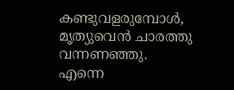കണ്ടുവളരുമ്പോൾ,
മൃത്യുവെൻ ചാരത്തു വന്നണഞ്ഞു.
എന്നെ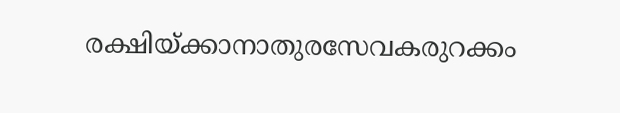രക്ഷിയ്ക്കാനാതുരസേവകരുറക്കം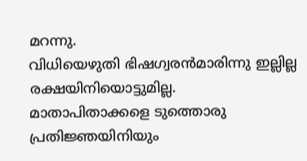മറന്നു.
വിധിയെഴുതി ഭിഷഗ്വരൻമാരിന്നു ഇല്ലില്ല രക്ഷയിനിയൊട്ടുമില്ല.
മാതാപിതാക്കളെ ടുത്തൊരു പ്രതിജ്ഞയിനിയും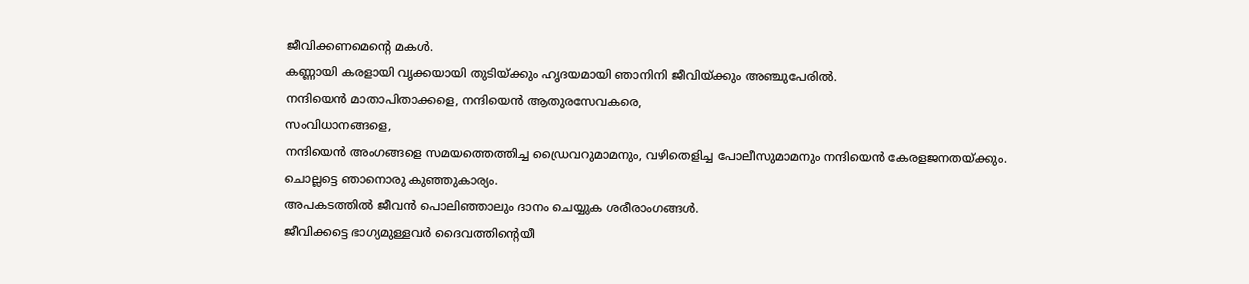ജീവിക്കണമെന്റെ മകൾ.
കണ്ണായി കരളായി വൃക്കയായി തുടിയ്ക്കും ഹൃദയമായി ഞാനിനി ജീവിയ്ക്കും അഞ്ചുപേരിൽ.
നന്ദിയെൻ മാതാപിതാക്കളെ, നന്ദിയെൻ ആതുരസേവകരെ,
സംവിധാനങ്ങളെ,
നന്ദിയെൻ അംഗങ്ങളെ സമയത്തെത്തിച്ച ഡ്രൈവറുമാമനും, വഴിതെളിച്ച പോലീസുമാമനും നന്ദിയെൻ കേരളജനതയ്ക്കും.
ചൊല്ലട്ടെ ഞാനൊരു കുഞ്ഞുകാര്യം.
അപകടത്തിൽ ജീവൻ പൊലിഞ്ഞാലും ദാനം ചെയ്യുക ശരീരാംഗങ്ങൾ.
ജീവിക്കട്ടെ ഭാഗ്യമുള്ളവർ ദൈവത്തിന്റെയീ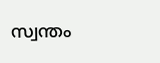സ്വന്തം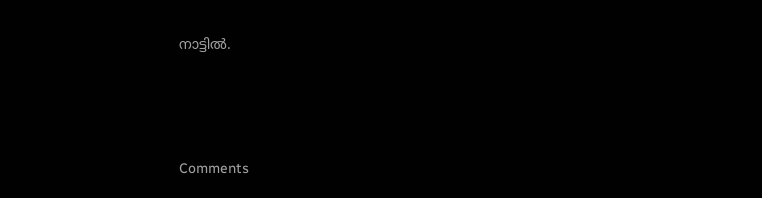നാട്ടിൽ.





Comments